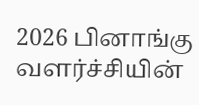2026 பினாங்கு வளர்ச்சியின்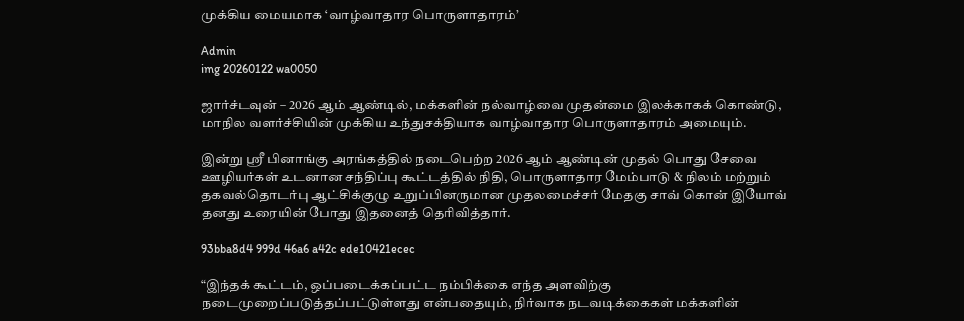முக்கிய மையமாக ‘வாழ்வாதார பொருளாதாரம்’

Admin
img 20260122 wa0050

ஜார்ச்டவுன் – 2026 ஆம் ஆண்டில், மக்களின் நல்வாழ்வை முதன்மை இலக்காகக் கொண்டு, மாநில வளர்ச்சியின் முக்கிய உந்துசக்தியாக வாழ்வாதார பொருளாதாரம் அமையும்.

இன்று ஸ்ரீ பினாங்கு அரங்கத்தில் நடைபெற்ற 2026 ஆம் ஆண்டின் முதல் பொது சேவை ஊழியர்கள் உடனான சந்திப்பு கூட்டத்தில் நிதி, பொருளாதார மேம்பாடு & நிலம் மற்றும் தகவல்தொடர்பு ஆட்சிக்குழு உறுப்பினருமான முதலமைச்சர் மேதகு சாவ் கொன் இயோவ் தனது உரையின் போது இதனைத் தெரிவித்தார்.

93bba8d4 999d 46a6 a42c ede10421ecec

“இந்தக் கூட்டம், ஒப்படைக்கப்பட்ட நம்பிக்கை எந்த அளவிற்கு நடைமுறைப்படுத்தப்பட்டுள்ளது என்பதையும், நிர்வாக நடவடிக்கைகள் மக்களின்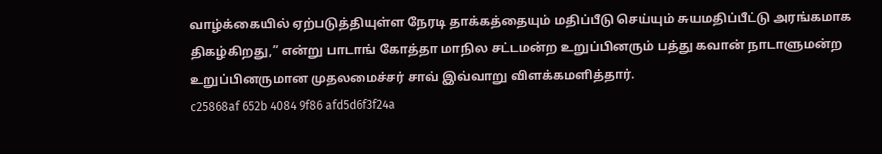வாழ்க்கையில் ஏற்படுத்தியுள்ள நேரடி தாக்கத்தையும் மதிப்பீடு செய்யும் சுயமதிப்பீட்டு அரங்கமாக திகழ்கிறது,” என்று பாடாங் கோத்தா மாநில சட்டமன்ற உறுப்பினரும் பத்து கவான் நாடாளுமன்ற உறுப்பினருமான முதலமைச்சர் சாவ் இவ்வாறு விளக்கமளித்தார்.
c25868af 652b 4084 9f86 afd5d6f3f24a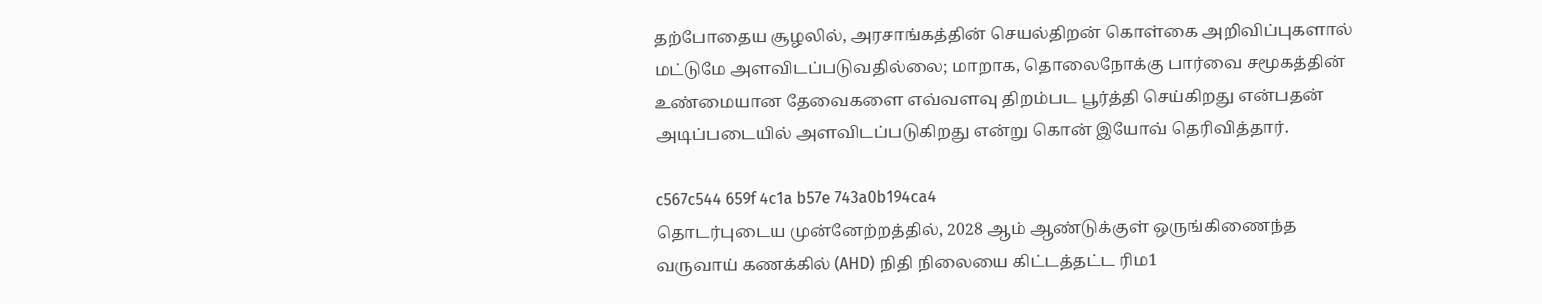தற்போதைய சூழலில், அரசாங்கத்தின் செயல்திறன் கொள்கை அறிவிப்புகளால் மட்டுமே அளவிடப்படுவதில்லை; மாறாக, தொலைநோக்கு பார்வை சமூகத்தின் உண்மையான தேவைகளை எவ்வளவு திறம்பட பூர்த்தி செய்கிறது என்பதன் அடிப்படையில் அளவிடப்படுகிறது என்று கொன் இயோவ் தெரிவித்தார்.

c567c544 659f 4c1a b57e 743a0b194ca4
தொடர்புடைய முன்னேற்றத்தில், 2028 ஆம் ஆண்டுக்குள் ஒருங்கிணைந்த வருவாய் கணக்கில் (AHD) நிதி நிலையை கிட்டத்தட்ட ரிம1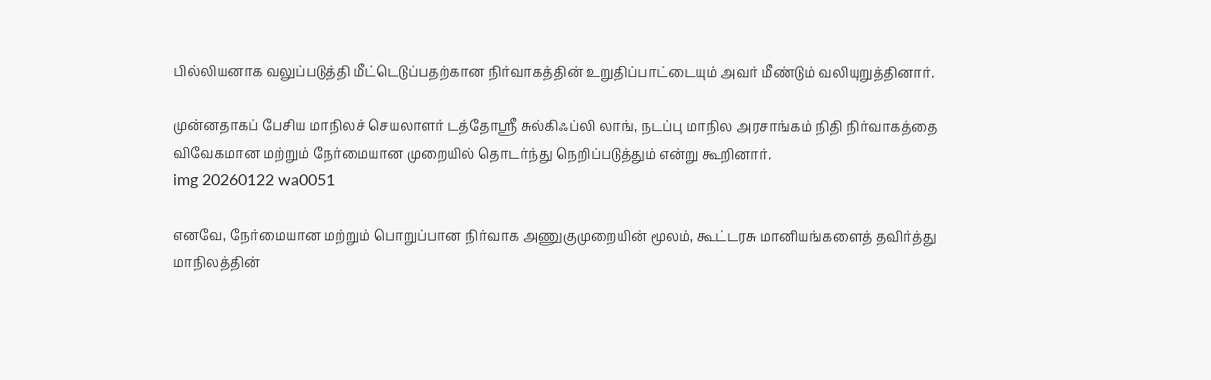பில்லியனாக வலுப்படுத்தி மீட்டெடுப்பதற்கான நிர்வாகத்தின் உறுதிப்பாட்டையும் அவர் மீண்டும் வலியுறுத்தினார்.

முன்னதாகப் பேசிய மாநிலச் செயலாளர் டத்தோஸ்ரீ சுல்கிஃப்லி லாங், நடப்பு மாநில அரசாங்கம் நிதி நிர்வாகத்தை விவேகமான மற்றும் நேர்மையான முறையில் தொடர்ந்து நெறிப்படுத்தும் என்று கூறினார்.
img 20260122 wa0051

எனவே, நேர்மையான மற்றும் பொறுப்பான நிர்வாக அணுகுமுறையின் மூலம், கூட்டரசு மானியங்களைத் தவிர்த்து மாநிலத்தின்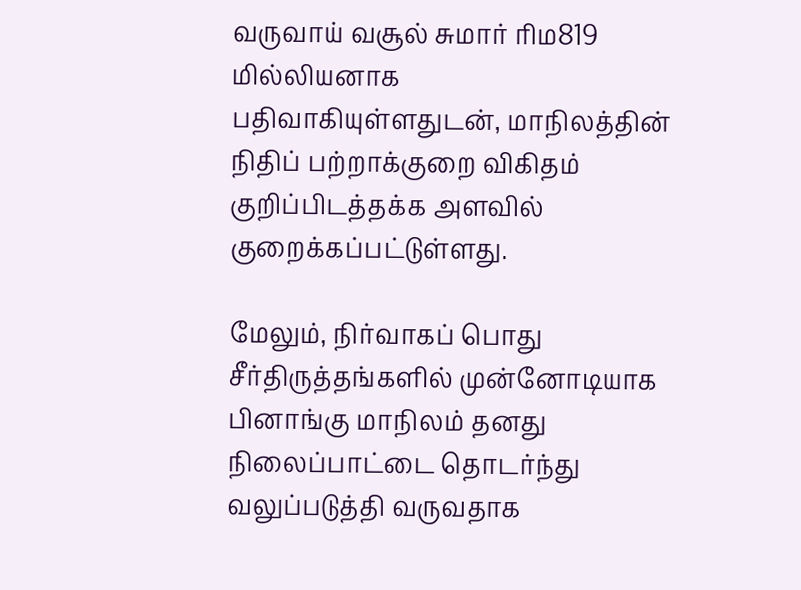வருவாய் வசூல் சுமார் ரிம819 மில்லியனாக பதிவாகியுள்ளதுடன், மாநிலத்தின் நிதிப் பற்றாக்குறை விகிதம் குறிப்பிடத்தக்க அளவில் குறைக்கப்பட்டுள்ளது.

மேலும், நிர்வாகப் பொது சீர்திருத்தங்களில் முன்னோடியாக பினாங்கு மாநிலம் தனது நிலைப்பாட்டை தொடர்ந்து வலுப்படுத்தி வருவதாக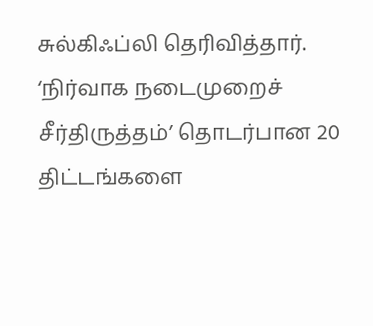சுல்கிஃப்லி தெரிவித்தார். ‘நிர்வாக நடைமுறைச் சீர்திருத்தம்’ தொடர்பான 20 திட்டங்களை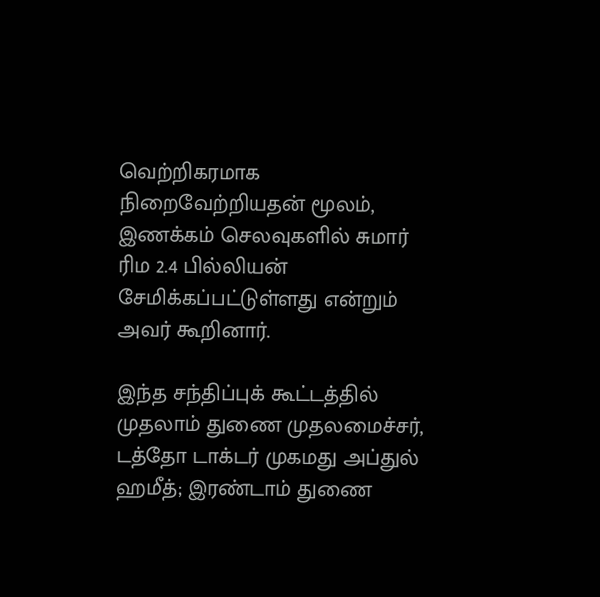வெற்றிகரமாக நிறைவேற்றியதன் மூலம், இணக்கம் செலவுகளில் சுமார் ரிம 2.4 பில்லியன் சேமிக்கப்பட்டுள்ளது என்றும் அவர் கூறினார்.

இந்த சந்திப்புக் கூட்டத்தில் முதலாம் துணை முதலமைச்சர், டத்தோ டாக்டர் முகமது அப்துல் ஹமீத்; இரண்டாம் துணை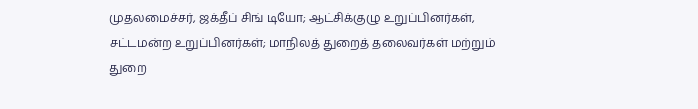முதலமைச்சர், ஜக்தீப் சிங் டியோ; ஆட்சிக்குழு உறுப்பினர்கள், சட்டமன்ற உறுப்பினர்கள்; மாநிலத் துறைத் தலைவர்கள் மற்றும் துறை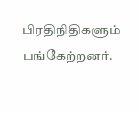பிரதிநிதிகளும் பங்கேற்றனர்.